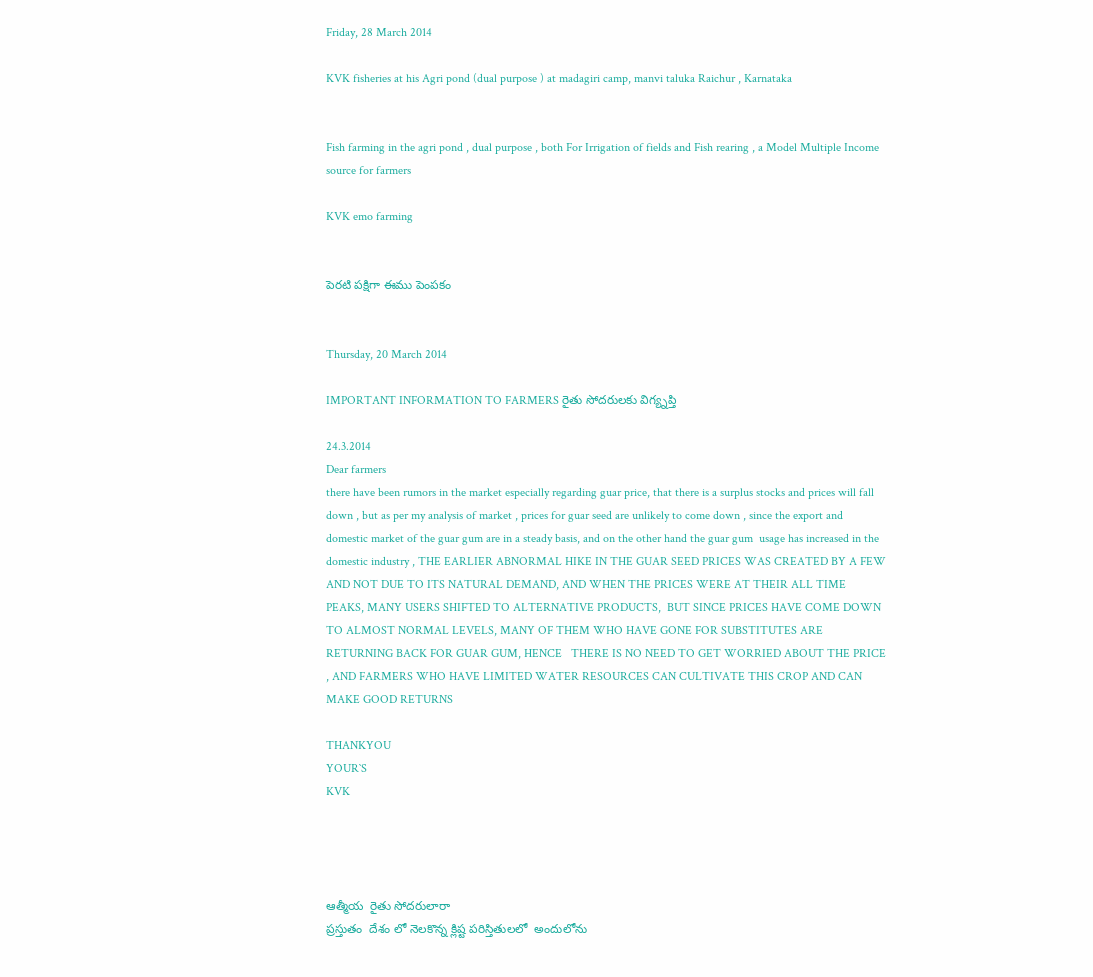Friday, 28 March 2014

KVK fisheries at his Agri pond (dual purpose ) at madagiri camp, manvi taluka Raichur , Karnataka


Fish farming in the agri pond , dual purpose , both For Irrigation of fields and Fish rearing , a Model Multiple Income source for farmers

KVK emo farming


పెరటి పక్షిగా ఈము పెంపకం


Thursday, 20 March 2014

IMPORTANT INFORMATION TO FARMERS రైతు సోదరులకు విగ్య్నప్తి

24.3.2014
Dear farmers
there have been rumors in the market especially regarding guar price, that there is a surplus stocks and prices will fall down , but as per my analysis of market , prices for guar seed are unlikely to come down , since the export and domestic market of the guar gum are in a steady basis, and on the other hand the guar gum  usage has increased in the domestic industry , THE EARLIER ABNORMAL HIKE IN THE GUAR SEED PRICES WAS CREATED BY A FEW AND NOT DUE TO ITS NATURAL DEMAND, AND WHEN THE PRICES WERE AT THEIR ALL TIME PEAKS, MANY USERS SHIFTED TO ALTERNATIVE PRODUCTS,  BUT SINCE PRICES HAVE COME DOWN TO ALMOST NORMAL LEVELS, MANY OF THEM WHO HAVE GONE FOR SUBSTITUTES ARE RETURNING BACK FOR GUAR GUM, HENCE   THERE IS NO NEED TO GET WORRIED ABOUT THE PRICE , AND FARMERS WHO HAVE LIMITED WATER RESOURCES CAN CULTIVATE THIS CROP AND CAN MAKE GOOD RETURNS

THANKYOU
YOUR`S
KVK




ఆత్మీయ  రైతు సోదరులారా
ప్రస్తుతం  దేశం లో నెలకొన్న క్లిష్ట పరిస్తితులలో  అందులోను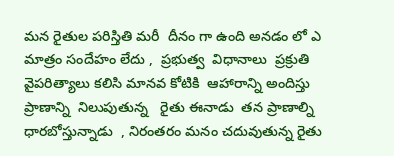మన రైతుల పరిస్తితి మరీ  దీనం గా ఉంది అనడం లో ఎ మాత్రం సందేహం లేదు ,  ప్రభుత్వ  విధానాలు  ప్రక్రుతి  వైపరిత్యాలు కలిసి మానవ కోటికి  ఆహారాన్ని అందిస్తు ప్రాణాన్ని  నిలుపుతున్న   రైతు ఈనాడు  తన ప్రాణాల్ని ధారబోస్తున్నాడు  , నిరంతరం మనం చదువుతున్న రైతు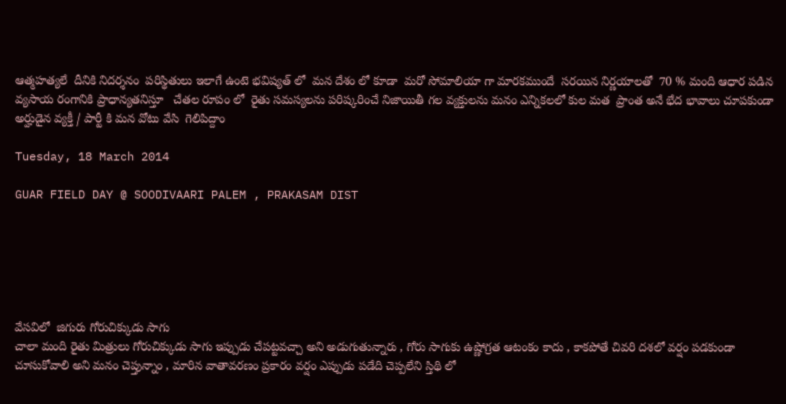ఆత్మహత్యలే  దీనికి నిదర్శనం  పరిస్థితులు ఇలాగే ఉంటె భవిష్యత్ లో  మన దేశం లో కూడా  మరో సోమాలియా గా మారకముందే  సరయిన నిర్ణయాలతో  70 % మంది ఆధార పడిన వ్యసాయ రంగానికి ప్రాధాన్యతనిస్తూ   చేతల రూపం లో  రైతు సమస్యలను పరిష్కరించే నిజాయితీ గల వ్యక్తులను మనం ఎన్నికలలో కుల మత  ప్రాంత అనే భేద భావాలు చూపకుండా  అర్హుడైన వ్యక్తీ / పార్టీ కి మన వోటు వేసి  గెలిపిద్దాం

Tuesday, 18 March 2014

GUAR FIELD DAY @ SOODIVAARI PALEM , PRAKASAM DIST






వేసవిలో  జిగురు గోరుచిక్కుడు సాగు
చాలా మంది రైతు మిత్రులు గోరుచిక్కుడు సాగు ఇప్పుడు చేపట్టవచ్చా అని అడుగుతున్నారు , గోరు సాగుకు ఉష్ణోగ్రత ఆటంకం కాదు , కాకపోతే చివరి దశలో వర్షం పడకుండా చూసుకోవాలి అని మనం చెప్తున్నాం , మారిన వాతావరణం ప్రకారం వర్షం ఎప్పుడు పడేది చెప్పలేని స్తిథి లో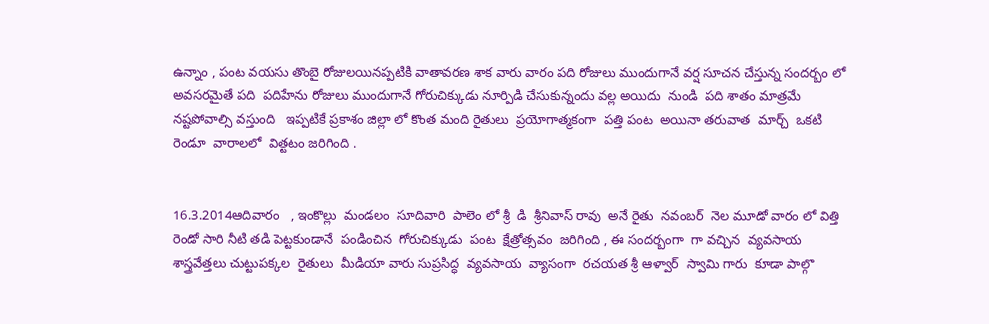ఉన్నాం , పంట వయసు తొంబై రోజులయినప్పటికి వాతావరణ శాక వారు వారం పది రోజులు ముందుగానే వర్ష సూచన చేస్తున్న సందర్బం లో అవసరమైతే పది  పదిహేను రోజులు ముందుగానే గోరుచిక్కుడు నూర్పిడి చేసుకున్నందు వల్ల అయిదు  నుండి  పది శాతం మాత్రమే నష్టపోవాల్సి వస్తుంది   ఇప్పటికే ప్రకాశం జిల్లా లో కొంత మంది రైతులు  ప్రయోగాత్మకంగా  పత్తి పంట  అయినా తరువాత  మార్చ్  ఒకటి  రెండూ  వారాలలో  విత్టటం జరిగింది .


16.3.2014ఆదివారం   , ఇంకొల్లు  మండలం  సూదివారి  పాలెం లో శ్రీ  డి  శ్రీనివాస్ రావు  అనే రైతు  నవంబర్  నెల మూడో వారం లో విత్తి  రెండో సారి నీటి తడి పెట్టకుండానే  పండించిన  గోరుచిక్కుడు  పంట  క్షేత్రోత్సవం  జరిగింది , ఈ సందర్బంగా  గా వచ్చిన  వ్యవసాయ  శాస్త్రవేత్తలు చుట్టుపక్కల  రైతులు  మీడియా వారు సుప్రసిద్ధ  వ్యవసాయ  వ్యాసంగా  రచయత శ్రీ ఆళ్వార్  స్వామి గారు  కూడా పాల్గొ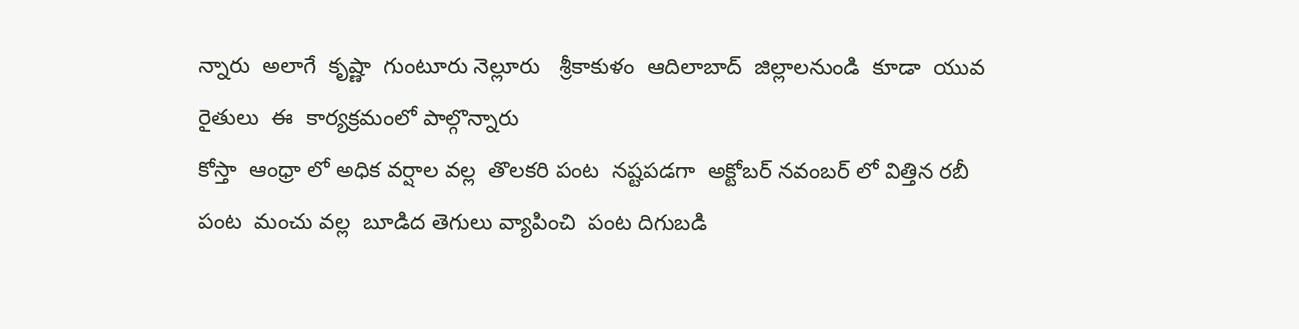న్నారు  అలాగే  కృష్ణా  గుంటూరు నెల్లూరు   శ్రీకాకుళం  ఆదిలాబాద్  జిల్లాలనుండి  కూడా  యువ రైతులు  ఈ  కార్యక్రమంలో పాల్గొన్నారు
కోస్తా  ఆంధ్రా లో అధిక వర్షాల వల్ల  తొలకరి పంట  నష్టపడగా  అక్టోబర్ నవంబర్ లో విత్తిన రబీ పంట  మంచు వల్ల  బూడిద తెగులు వ్యాపించి  పంట దిగుబడి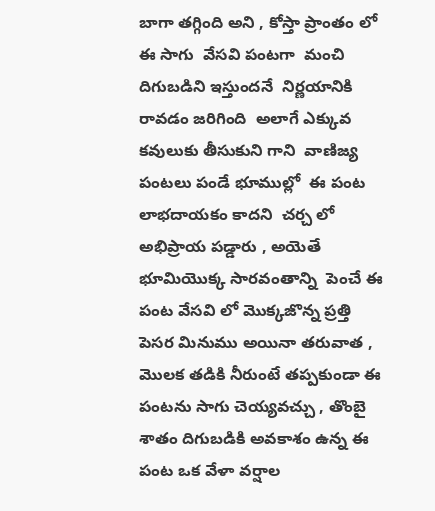బాగా తగ్గింది అని , కోస్తా ప్రాంతం లో ఈ సాగు  వేసవి పంటగా  మంచి దిగుబడిని ఇస్తుందనే  నిర్ణయానికి  రావడం జరిగింది  అలాగే ఎక్కువ కవులుకు తీసుకుని గాని  వాణిజ్య పంటలు పండే భూముల్లో  ఈ పంట  లాభదాయకం కాదని  చర్చ లో అభిప్రాయ పడ్డారు , అయెతే భూమియొక్క సారవంతాన్ని  పెంచే ఈ పంట వేసవి లో మొక్కజొన్న ప్రత్తి పెసర మినుము అయినా తరువాత , మొలక తడికి నీరుంటే తప్పకుండా ఈ పంటను సాగు చెయ్యవచ్చు , తొంబై శాతం దిగుబడికి అవకాశం ఉన్న ఈ పంట ఒక వేళా వర్షాల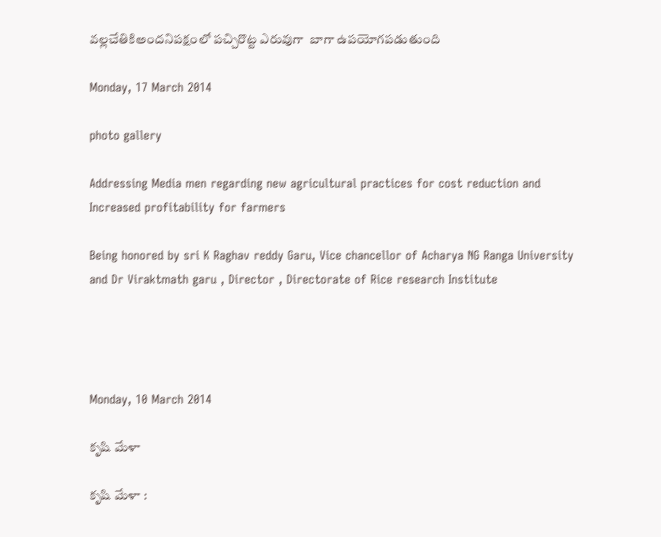వల్లచేతికిఅందనిపక్షంలో పచ్చిరొట్ట ఎరువుగా  బాగా ఉపయోగపడుతుంది

Monday, 17 March 2014

photo gallery

Addressing Media men regarding new agricultural practices for cost reduction and Increased profitability for farmers

Being honored by sri K Raghav reddy Garu, Vice chancellor of Acharya NG Ranga University and Dr Viraktmath garu , Director , Directorate of Rice research Institute




Monday, 10 March 2014

కృషి మేళా

కృషి మేళా :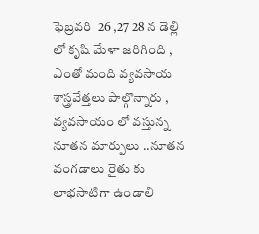ఫెబ్రవరి  26 ,27 28 న డెల్లి లో కృషి మేళా జరిగింది , ఎంతో మంది వ్యవసాయ శాస్త్రవేత్తలు పాల్గొన్నారు , వ్యవసాయం లో వస్తున్న నూతన మార్పులు ..నూతన వంగడాలు రైతు కు లాభసాటిగా ఉండాలి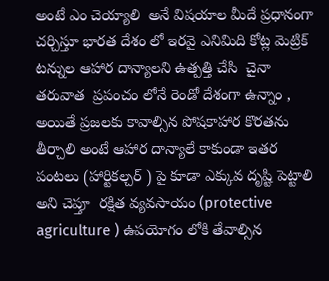అంటే ఎం చెయ్యాలి  అనే విషయాల మీదే ప్రధానంగా చర్చిస్తూ భారత దేశం లో ఇరవై ఎనిమిది కోట్ల మెట్రిక్ టన్నుల ఆహార దాన్యాలని ఉత్పత్తి చేసి  చైనా తరువాత  ప్రపంచం లోనే రెండో దేశంగా ఉన్నాం , అయితే ప్రజలకు కావాల్సిన పోషకాహార కొరతను తీర్చాలి అంటే ఆహార దాన్యాలే కాకుండా ఇతర పంటలు (హార్టికల్చర్ ) పై కూడా ఎక్కువ దృష్టి పెట్టాలి అని చెప్తూ  రక్షిత వ్యవసాయం (protective agriculture ) ఉపయోగం లోకి తేవాల్సిన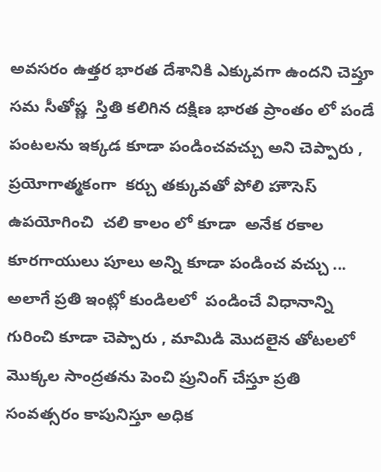అవసరం ఉత్తర భారత దేశానికి ఎక్కువగా ఉందని చెప్తూ సమ సీతోష్ణ  స్తితి కలిగిన దక్షిణ భారత ప్రాంతం లో పండే పంటలను ఇక్కడ కూడా పండించవచ్చు అని చెప్పారు , ప్రయోగాత్మకంగా  కర్చు తక్కువతో పోలి హౌసెస్ ఉపయోగించి  చలి కాలం లో కూడా  అనేక రకాల కూరగాయులు పూలు అన్ని కూడా పండించ వచ్చు ... అలాగే ప్రతి ఇంట్లో కుండిలలో  పండించే విధానాన్ని గురించి కూడా చెప్పారు , మామిడి మొదలైన తోటలలో మొక్కల సాంద్రతను పెంచి ప్రునింగ్ చేస్తూ ప్రతి సంవత్సరం కాపునిస్తూ అధిక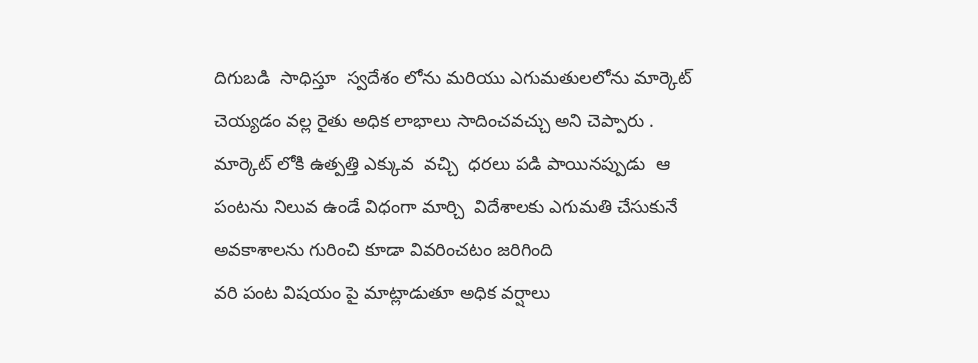దిగుబడి  సాధిస్తూ  స్వదేశం లోను మరియు ఎగుమతులలోను మార్కెట్ చెయ్యడం వల్ల రైతు అధిక లాభాలు సాదించవచ్చు అని చెప్పారు . మార్కెట్ లోకి ఉత్పత్తి ఎక్కువ  వచ్చి  ధరలు పడి పాయినప్పుడు  ఆ పంటను నిలువ ఉండే విధంగా మార్చి  విదేశాలకు ఎగుమతి చేసుకునే అవకాశాలను గురించి కూడా వివరించటం జరిగింది
వరి పంట విషయం పై మాట్లాడుతూ అధిక వర్షాలు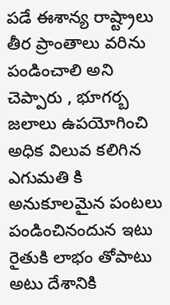పడే ఈశాన్య రాష్ట్రాలు తీర ప్రాంతాలు వరిను పండించాలి అని చెప్పారు , భూగర్బ జలాలు ఉపయోగించి అధిక విలువ కలిగిన ఎగుమతి కి అనుకూలమైన పంటలు పండించినందున ఇటు రైతుకి లాభం తోపాటు అటు దేశానికి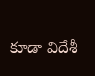కూడా విదేశీ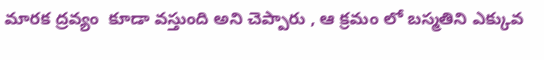మారక ద్రవ్యం  కూడా వస్తుంది అని చెప్పారు , ఆ క్రమం లో బస్మతిని ఎక్కువ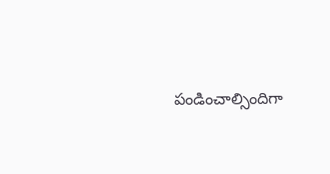పండించాల్సిందిగా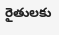రైతులకు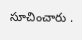సూచించారు .